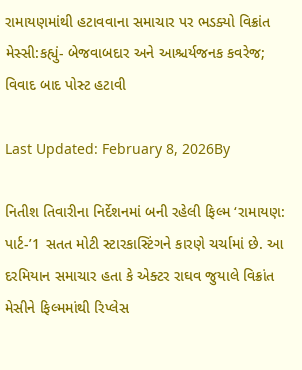રામાયણમાંથી હટાવવાના સમાચાર પર ભડક્યો વિક્રાંત મેસ્સી:કહ્યું- બેજવાબદાર અને આશ્ચર્યજનક કવરેજ; વિવાદ બાદ પોસ્ટ હટાવી

Last Updated: February 8, 2026By

નિતીશ તિવારીના નિર્દેશનમાં બની રહેલી ફિલ્મ ‘રામાયણ: પાર્ટ-’1 સતત મોટી સ્ટારકાસ્ટિંગને કારણે ચર્ચામાં છે. આ દરમિયાન સમાચાર હતા કે એક્ટર રાઘવ જુયાલે વિક્રાંત મેસીને ફિલ્મમાંથી રિપ્લેસ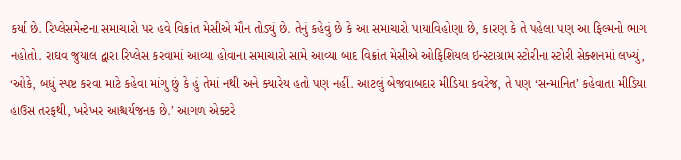કર્યા છે. રિપ્લેસમેન્ટના સમાચારો પર હવે વિક્રાંત મેસીએ મૌન તોડ્યું છે. તેનું કહેવું છે કે આ સમાચારો પાયાવિહોણા છે, કારણ કે તે પહેલા પણ આ ફિલ્મનો ભાગ નહોતો. રાઘવ જુયાલ દ્વારા રિપ્લેસ કરવામાં આવ્યા હોવાના સમાચારો સામે આવ્યા બાદ વિક્રાંત મેસીએ ઓફિશિયલ ઇન્સ્ટાગ્રામ સ્ટોરીના સ્ટોરી સેક્શનમાં લખ્યું, ‘ઓકે, બધું સ્પષ્ટ કરવા માટે કહેવા માંગુ છું કે હું તેમાં નથી અને ક્યારેય હતો પણ નહીં. આટલું બેજવાબદાર મીડિયા કવરેજ, તે પણ ‘સન્માનિત’ કહેવાતા મીડિયા હાઉસ તરફથી, ખરેખર આશ્ચર્યજનક છે.’ આગળ એક્ટરે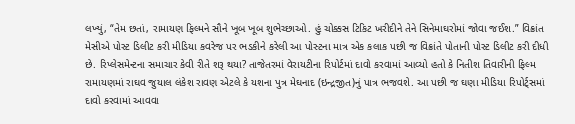લખ્યું, “તેમ છતાં, રામાયણ ફિલ્મને સૌને ખૂબ ખૂબ શુભેચ્છાઓ. હું ચોક્કસ ટિકિટ ખરીદીને તેને સિનેમાઘરોમાં જોવા જઈશ.” વિક્રાંત મેસીએ પોસ્ટ ડિલીટ કરી મીડિયા કવરેજ પર ભડકીને કરેલી આ પોસ્ટના માત્ર એક કલાક પછી જ વિક્રાંતે પોતાની પોસ્ટ ડિલીટ કરી દીધી છે. રિપ્લેસમેન્ટના સમાચાર કેવી રીતે શરૂ થયા? તાજેતરમાં વેરાયટીના રિપોર્ટમાં દાવો કરવામાં આવ્યો હતો કે નિતીશ તિવારીની ફિલ્મ રામાયણમાં રાઘવ જુયાલ લંકેશ રાવણ એટલે કે યશના પુત્ર મેઘનાદ (ઇન્દ્રજીત)નું પાત્ર ભજવશે. આ પછી જ ઘણા મીડિયા રિપોર્ટ્સમાં દાવો કરવામાં આવવા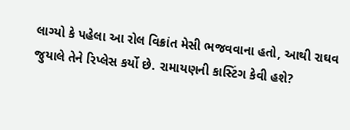લાગ્યો કે પહેલા આ રોલ વિક્રાંત મેસી ભજવવાના હતો, આથી રાઘવ જુયાલે તેને રિપ્લેસ કર્યો છે. રામાયણની કાસ્ટિંગ કેવી હશે?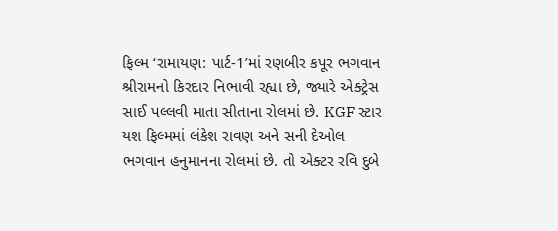ફિલ્મ ‘રામાયણ: પાર્ટ-1’માં રણબીર કપૂર ભગવાન શ્રીરામનો કિરદાર નિભાવી રહ્યા છે, જ્યારે એક્ટ્રેસ સાઈ પલ્લવી માતા સીતાના રોલમાં છે. KGF સ્ટાર યશ ફિલ્મમાં લંકેશ રાવણ અને સની દેઓલ ભગવાન હનુમાનના રોલમાં છે. તો એક્ટર રવિ દુબે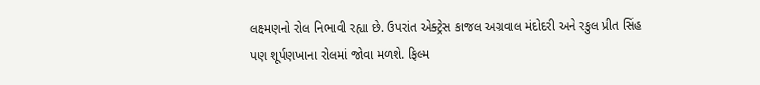લક્ષ્મણનો રોલ નિભાવી રહ્યા છે. ઉપરાંત એક્ટ્રેસ કાજલ અગ્રવાલ મંદોદરી અને રકુલ પ્રીત સિંહ પણ શૂર્પણખાના રોલમાં જોવા મળશે. ફિલ્મ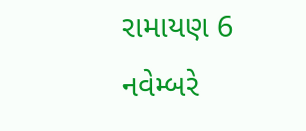રામાયણ 6 નવેમ્બરે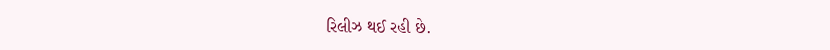રિલીઝ થઈ રહી છે.